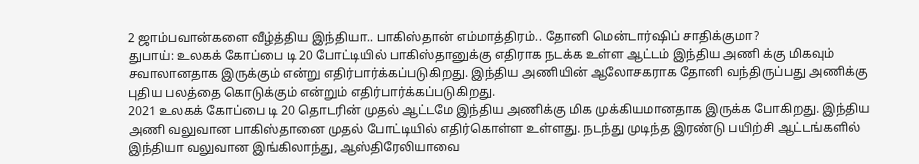2 ஜாம்பவான்களை வீழ்த்திய இந்தியா.. பாகிஸ்தான் எம்மாத்திரம்.. தோனி மென்டார்ஷிப் சாதிக்குமா?
துபாய்: உலகக் கோப்பை டி 20 போட்டியில் பாகிஸ்தானுக்கு எதிராக நடக்க உள்ள ஆட்டம் இந்திய அணி க்கு மிகவும் சவாலானதாக இருக்கும் என்று எதிர்பார்க்கப்படுகிறது. இந்திய அணியின் ஆலோசகராக தோனி வந்திருப்பது அணிக்கு புதிய பலத்தை கொடுக்கும் என்றும் எதிர்பார்க்கப்படுகிறது.
2021 உலகக் கோப்பை டி 20 தொடரின் முதல் ஆட்டமே இந்திய அணிக்கு மிக முக்கியமானதாக இருக்க போகிறது. இந்திய அணி வலுவான பாகிஸ்தானை முதல் போட்டியில் எதிர்கொள்ள உள்ளது. நடந்து முடிந்த இரண்டு பயிற்சி ஆட்டங்களில் இந்தியா வலுவான இங்கிலாந்து, ஆஸ்திரேலியாவை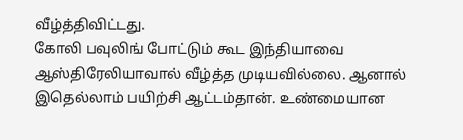வீழ்த்திவிட்டது.
கோலி பவுலிங் போட்டும் கூட இந்தியாவை ஆஸ்திரேலியாவால் வீழ்த்த முடியவில்லை. ஆனால் இதெல்லாம் பயிற்சி ஆட்டம்தான். உண்மையான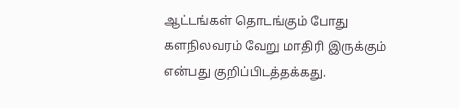ஆட்டங்கள் தொடங்கும் போது களநிலவரம் வேறு மாதிரி இருக்கும் என்பது குறிப்பிடத்தக்கது.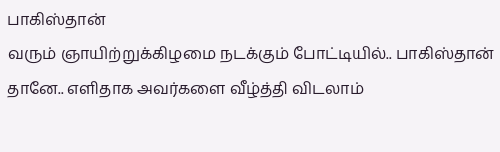பாகிஸ்தான்
வரும் ஞாயிற்றுக்கிழமை நடக்கும் போட்டியில்.. பாகிஸ்தான் தானே.. எளிதாக அவர்களை வீழ்த்தி விடலாம்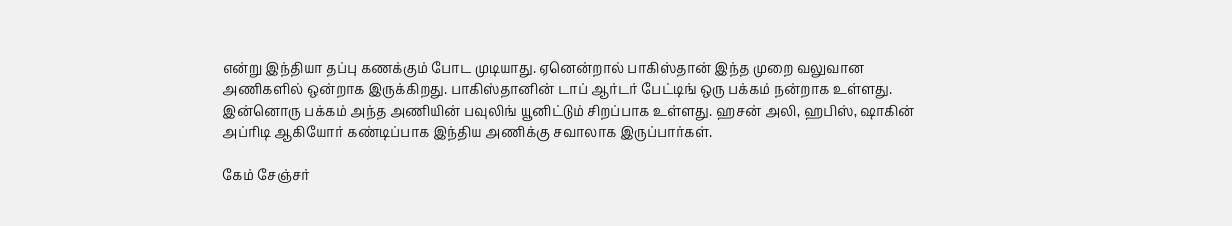என்று இந்தியா தப்பு கணக்கும் போட முடியாது. ஏனென்றால் பாகிஸ்தான் இந்த முறை வலுவான அணிகளில் ஒன்றாக இருக்கிறது. பாகிஸ்தானின் டாப் ஆர்டர் பேட்டிங் ஒரு பக்கம் நன்றாக உள்ளது. இன்னொரு பக்கம் அந்த அணியின் பவுலிங் யூனிட்டும் சிறப்பாக உள்ளது. ஹசன் அலி, ஹபிஸ், ஷாகின் அப்ரிடி ஆகியோர் கண்டிப்பாக இந்திய அணிக்கு சவாலாக இருப்பார்கள்.

கேம் சேஞ்சர்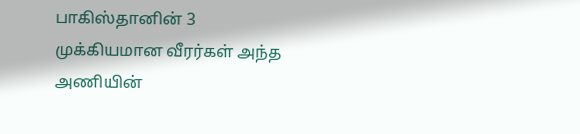பாகிஸ்தானின் 3 முக்கியமான வீரர்கள் அந்த அணியின்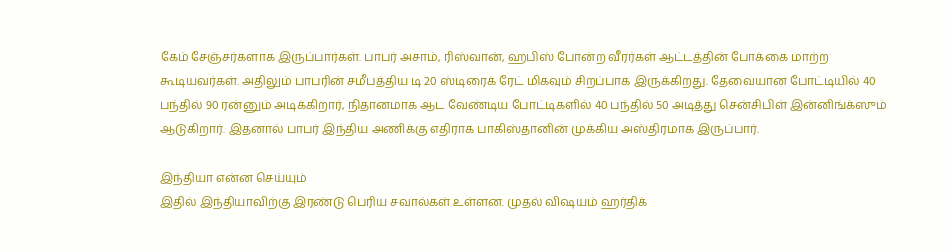கேம் சேஞ்சர்களாக இருப்பார்கள். பாபர் அசாம், ரிஸ்வான், ஹபிஸ் போன்ற வீரர்கள் ஆட்டத்தின் போக்கை மாற்ற கூடியவர்கள். அதிலும் பாபரின் சமீபத்திய டி 20 ஸ்டிரைக் ரேட் மிகவும் சிறப்பாக இருக்கிறது. தேவையான போட்டியில் 40 பந்தில் 90 ரன்னும் அடிக்கிறார், நிதானமாக ஆட வேண்டிய போட்டிகளில் 40 பந்தில் 50 அடித்து சென்சிபிள் இன்னிங்க்ஸும் ஆடுகிறார். இதனால் பாபர் இந்திய அணிக்கு எதிராக பாகிஸ்தானின் முக்கிய அஸ்திரமாக இருப்பார்.

இந்தியா என்ன செய்யும்
இதில் இந்தியாவிற்கு இரண்டு பெரிய சவால்கள் உள்ளன. முதல் விஷயம் ஹர்திக்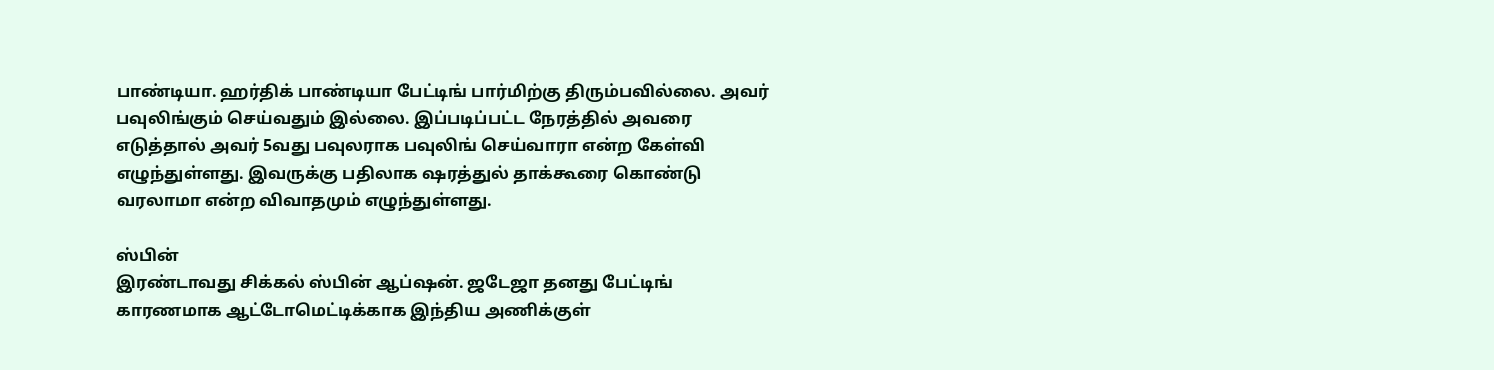பாண்டியா. ஹர்திக் பாண்டியா பேட்டிங் பார்மிற்கு திரும்பவில்லை. அவர் பவுலிங்கும் செய்வதும் இல்லை. இப்படிப்பட்ட நேரத்தில் அவரை எடுத்தால் அவர் 5வது பவுலராக பவுலிங் செய்வாரா என்ற கேள்வி எழுந்துள்ளது. இவருக்கு பதிலாக ஷரத்துல் தாக்கூரை கொண்டு வரலாமா என்ற விவாதமும் எழுந்துள்ளது.

ஸ்பின்
இரண்டாவது சிக்கல் ஸ்பின் ஆப்ஷன். ஜடேஜா தனது பேட்டிங் காரணமாக ஆட்டோமெட்டிக்காக இந்திய அணிக்குள்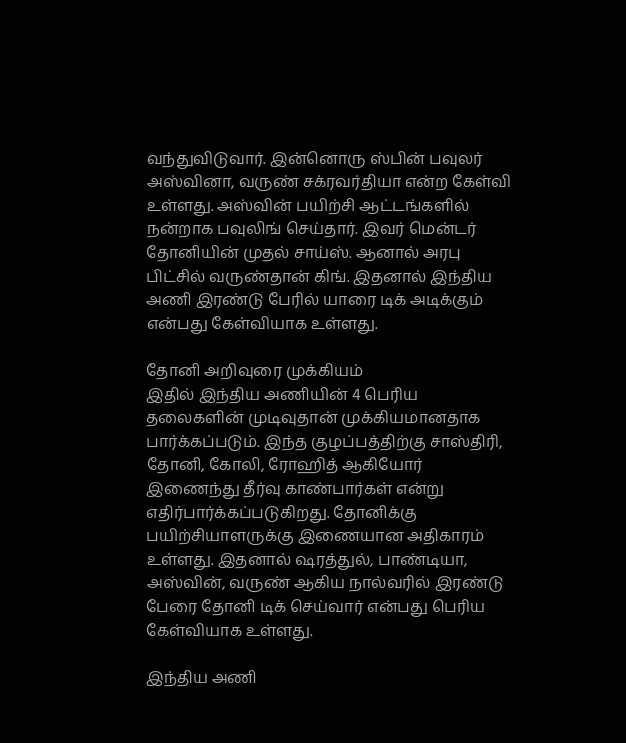வந்துவிடுவார். இன்னொரு ஸ்பின் பவுலர் அஸ்வினா, வருண் சக்ரவர்தியா என்ற கேள்வி உள்ளது. அஸ்வின் பயிற்சி ஆட்டங்களில் நன்றாக பவுலிங் செய்தார். இவர் மென்டர் தோனியின் முதல் சாய்ஸ். ஆனால் அரபு பிட்சில் வருண்தான் கிங். இதனால் இந்திய அணி இரண்டு பேரில் யாரை டிக் அடிக்கும் என்பது கேள்வியாக உள்ளது.

தோனி அறிவுரை முக்கியம்
இதில் இந்திய அணியின் 4 பெரிய தலைகளின் முடிவுதான் முக்கியமானதாக பார்க்கப்படும். இந்த குழப்பத்திற்கு சாஸ்திரி, தோனி, கோலி, ரோஹித் ஆகியோர் இணைந்து தீர்வு காண்பார்கள் என்று எதிர்பார்க்கப்படுகிறது. தோனிக்கு பயிற்சியாளருக்கு இணையான அதிகாரம் உள்ளது. இதனால் ஷரத்துல், பாண்டியா, அஸ்வின், வருண் ஆகிய நால்வரில் இரண்டு பேரை தோனி டிக் செய்வார் என்பது பெரிய கேள்வியாக உள்ளது.

இந்திய அணி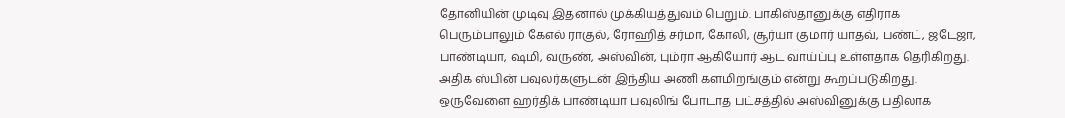தோனியின் முடிவு இதனால் முக்கியத்துவம் பெறும். பாகிஸ்தானுக்கு எதிராக பெரும்பாலும் கேஎல் ராகுல், ரோஹித் சர்மா, கோலி, சூர்யா குமார் யாதவ், பண்ட், ஜடேஜா, பாண்டியா, ஷமி, வருண், அஸ்வின், பும்ரா ஆகியோர் ஆட வாய்ப்பு உள்ளதாக தெரிகிறது. அதிக ஸ்பின் பவுலர்களுடன் இந்திய அணி களமிறங்கும் என்று கூறப்படுகிறது. ஒருவேளை ஹர்திக் பாண்டியா பவுலிங் போடாத பட்சத்தில் அஸ்வினுக்கு பதிலாக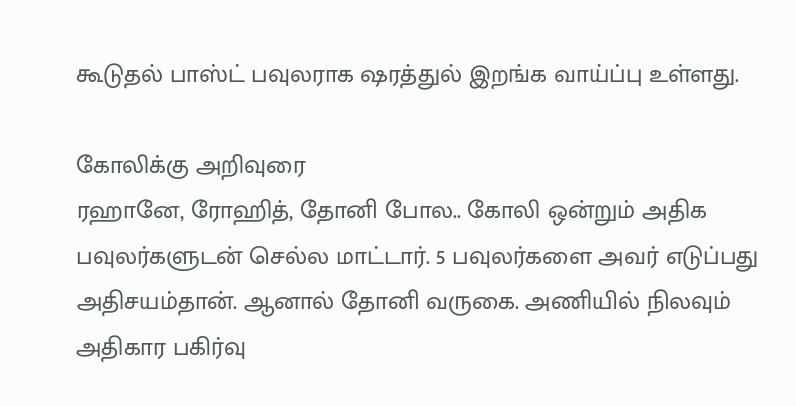கூடுதல் பாஸ்ட் பவுலராக ஷரத்துல் இறங்க வாய்ப்பு உள்ளது.

கோலிக்கு அறிவுரை
ரஹானே, ரோஹித், தோனி போல.. கோலி ஒன்றும் அதிக பவுலர்களுடன் செல்ல மாட்டார். 5 பவுலர்களை அவர் எடுப்பது அதிசயம்தான். ஆனால் தோனி வருகை. அணியில் நிலவும் அதிகார பகிர்வு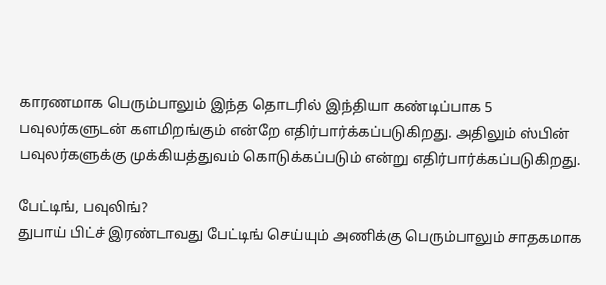காரணமாக பெரும்பாலும் இந்த தொடரில் இந்தியா கண்டிப்பாக 5 பவுலர்களுடன் களமிறங்கும் என்றே எதிர்பார்க்கப்படுகிறது. அதிலும் ஸ்பின் பவுலர்களுக்கு முக்கியத்துவம் கொடுக்கப்படும் என்று எதிர்பார்க்கப்படுகிறது.

பேட்டிங், பவுலிங்?
துபாய் பிட்ச் இரண்டாவது பேட்டிங் செய்யும் அணிக்கு பெரும்பாலும் சாதகமாக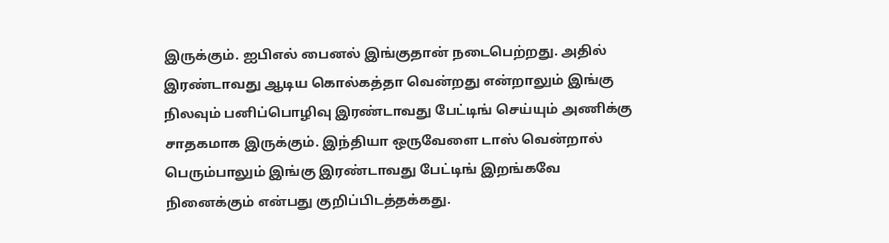இருக்கும். ஐபிஎல் பைனல் இங்குதான் நடைபெற்றது. அதில் இரண்டாவது ஆடிய கொல்கத்தா வென்றது என்றாலும் இங்கு நிலவும் பனிப்பொழிவு இரண்டாவது பேட்டிங் செய்யும் அணிக்கு சாதகமாக இருக்கும். இந்தியா ஒருவேளை டாஸ் வென்றால் பெரும்பாலும் இங்கு இரண்டாவது பேட்டிங் இறங்கவே நினைக்கும் என்பது குறிப்பிடத்தக்கது.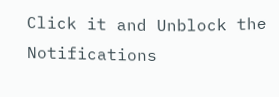Click it and Unblock the Notifications